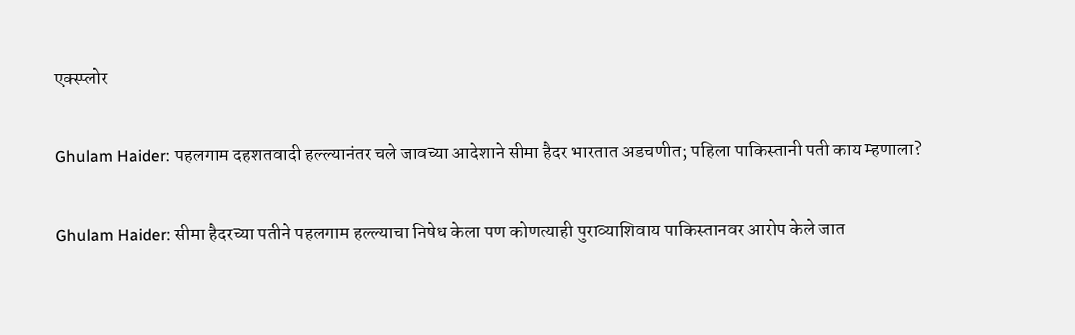एक्स्प्लोर

Ghulam Haider: पहलगाम दहशतवादी हल्ल्यानंतर चले जावच्या आदेशाने सीमा हैदर भारतात अडचणीत; पहिला पाकिस्तानी पती काय म्हणाला?

Ghulam Haider: सीमा हैदरच्या पतीने पहलगाम हल्ल्याचा निषेध केला पण कोणत्याही पुराव्याशिवाय पाकिस्तानवर आरोप केले जात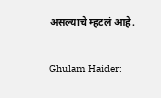असल्याचे म्हटलं आहे.

Ghulam Haider: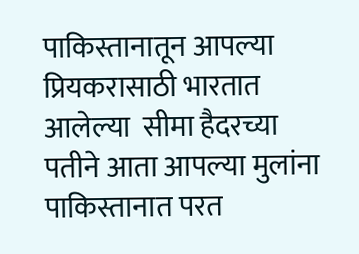पाकिस्तानातून आपल्या प्रियकरासाठी भारतात आलेल्या  सीमा हैदरच्या पतीने आता आपल्या मुलांना पाकिस्तानात परत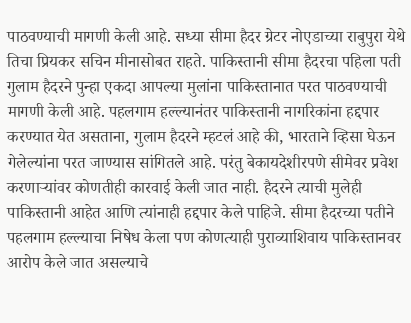पाठवण्याची मागणी केली आहे. सध्या सीमा हैदर ग्रेटर नोएडाच्या राबुपुरा येथे तिचा प्रियकर सचिन मीनासोबत राहते. पाकिस्तानी सीमा हैदरचा पहिला पती गुलाम हैदरने पुन्हा एकदा आपल्या मुलांना पाकिस्तानात परत पाठवण्याची मागणी केली आहे. पहलगाम हल्ल्यानंतर पाकिस्तानी नागरिकांना हद्दपार करण्यात येत असताना, गुलाम हैदरने म्हटलं आहे की, भारताने व्हिसा घेऊन गेलेल्यांना परत जाण्यास सांगितले आहे. परंतु बेकायदेशीरपणे सीमेवर प्रवेश करणाऱ्यांवर कोणतीही कारवाई केली जात नाही. हैदरने त्याची मुलेही पाकिस्तानी आहेत आणि त्यांनाही हद्दपार केले पाहिजे. सीमा हैदरच्या पतीने पहलगाम हल्ल्याचा निषेध केला पण कोणत्याही पुराव्याशिवाय पाकिस्तानवर आरोप केले जात असल्याचे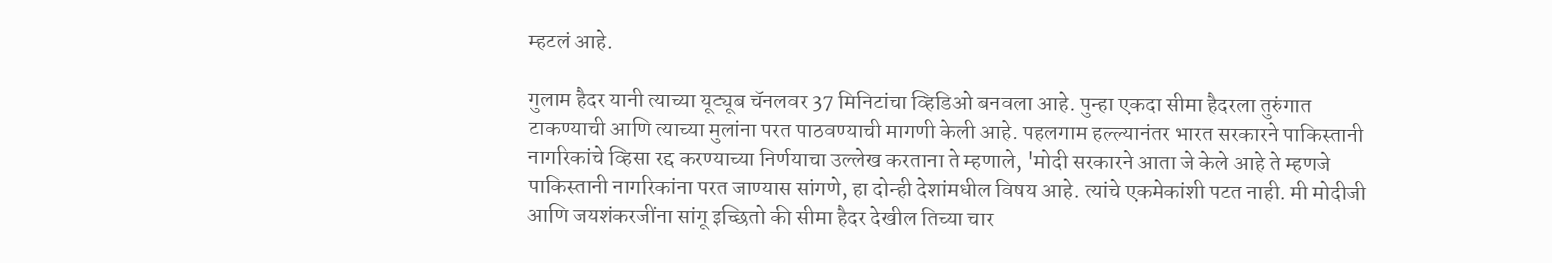म्हटलं आहे.

गुलाम हैदर यानी त्याच्या यूट्यूब चॅनलवर 37 मिनिटांचा व्हिडिओ बनवला आहे. पुन्हा एकदा सीमा हैदरला तुरुंगात टाकण्याची आणि त्याच्या मुलांना परत पाठवण्याची मागणी केली आहे. पहलगाम हल्ल्यानंतर भारत सरकारने पाकिस्तानी नागरिकांचे व्हिसा रद्द करण्याच्या निर्णयाचा उल्लेख करताना ते म्हणाले, 'मोदी सरकारने आता जे केले आहे ते म्हणजे पाकिस्तानी नागरिकांना परत जाण्यास सांगणे, हा दोन्ही देशांमधील विषय आहे. त्यांचे एकमेकांशी पटत नाही. मी मोदीजी आणि जयशंकरजींना सांगू इच्छितो की सीमा हैदर देखील तिच्या चार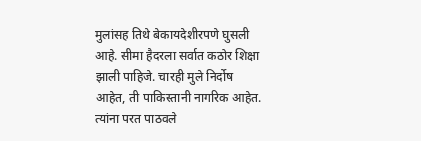मुलांसह तिथे बेकायदेशीरपणे घुसली आहे. सीमा हैदरला सर्वात कठोर शिक्षा झाली पाहिजे. चारही मुले निर्दोष आहेत, ती पाकिस्तानी नागरिक आहेत. त्यांना परत पाठवले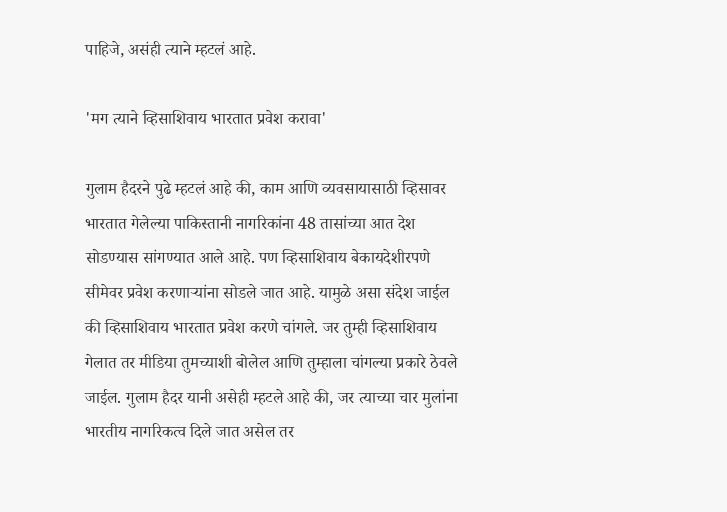पाहिजे, असंही त्याने म्हटलं आहे.

'मग त्याने व्हिसाशिवाय भारतात प्रवेश करावा'

गुलाम हैदरने पुढे म्हटलं आहे की, काम आणि व्यवसायासाठी व्हिसावर भारतात गेलेल्या पाकिस्तानी नागरिकांना 48 तासांच्या आत देश सोडण्यास सांगण्यात आले आहे. पण व्हिसाशिवाय बेकायदेशीरपणे सीमेवर प्रवेश करणाऱ्यांना सोडले जात आहे. यामुळे असा संदेश जाईल की व्हिसाशिवाय भारतात प्रवेश करणे चांगले. जर तुम्ही व्हिसाशिवाय गेलात तर मीडिया तुमच्याशी बोलेल आणि तुम्हाला चांगल्या प्रकारे ठेवले जाईल. गुलाम हैदर यानी असेही म्हटले आहे की, जर त्याच्या चार मुलांना भारतीय नागरिकत्व दिले जात असेल तर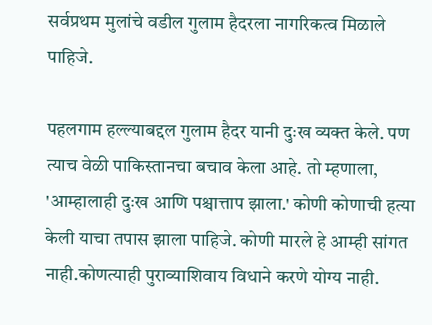सर्वप्रथम मुलांचे वडील गुलाम हैदरला नागरिकत्व मिळाले पाहिजे.

पहलगाम हल्ल्याबद्दल गुलाम हैदर यानी दुःख व्यक्त केले. पण त्याच वेळी पाकिस्तानचा बचाव केला आहे. तो म्हणाला, 'आम्हालाही दुःख आणि पश्चात्ताप झाला.' कोणी कोणाची हत्या केली याचा तपास झाला पाहिजे. कोणी मारले हे आम्ही सांगत नाही.कोणत्याही पुराव्याशिवाय विधाने करणे योग्य नाही.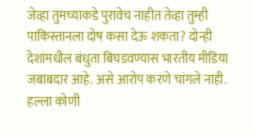जेव्हा तुमच्याकडे पुरावेच नाहीत तेव्हा तुम्ही पाकिस्तानला दोष कसा देऊ शकता? दोन्ही देशांमधील बंधुता बिघडवण्यास भारतीय मीडिया जबाबदार आहे. असे आरोप करणे चांगले नाही. हल्ला कोणी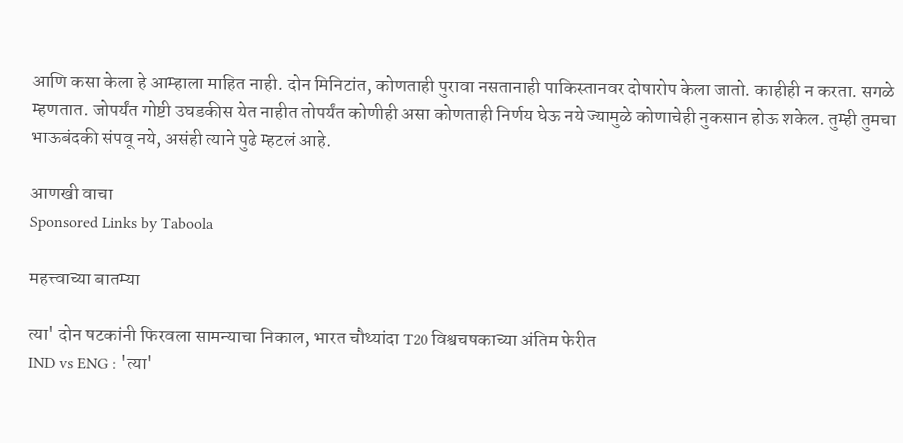आणि कसा केला हे आम्हाला माहित नाही. दोन मिनिटांत, कोणताही पुरावा नसतानाही पाकिस्तानवर दोषारोप केला जातो. काहीही न करता. सगळे म्हणतात. जोपर्यंत गोष्टी उघडकीस येत नाहीत तोपर्यंत कोणीही असा कोणताही निर्णय घेऊ नये ज्यामुळे कोणाचेही नुकसान होऊ शकेल. तुम्ही तुमचा भाऊबंदकी संपवू नये, असंही त्याने पुढे म्हटलं आहे.

आणखी वाचा
Sponsored Links by Taboola

महत्त्वाच्या बातम्या

त्या' दोन षटकांनी फिरवला सामन्याचा निकाल, भारत चौथ्यांदा T20 विश्वचषकाच्या अंतिम फेरीत
IND vs ENG : 'त्या'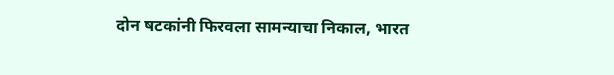दोन षटकांनी फिरवला सामन्याचा निकाल, भारत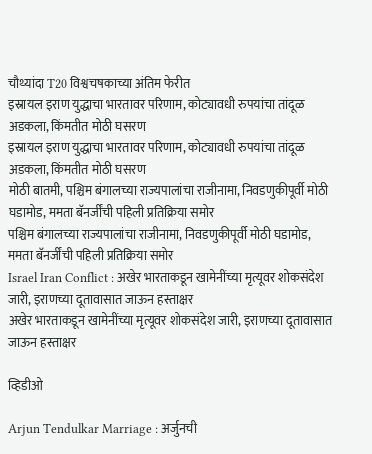चौथ्यांदा T20 विश्वचषकाच्या अंतिम फेरीत
इस्रायल इराण युद्धाचा भारतावर परिणाम, कोट्यावधी रुपयांचा तांदूळ अडकला, किंमतीत मोठी घसरण
इस्रायल इराण युद्धाचा भारतावर परिणाम, कोट्यावधी रुपयांचा तांदूळ अडकला, किंमतीत मोठी घसरण
मोठी बातमी, पश्चिम बंगालच्या राज्यपालांचा राजीनामा, निवडणुकीपूर्वी मोठी घडामोड, ममता बॅनर्जींची पहिली प्रतिक्रिया समोर
पश्चिम बंगालच्या राज्यपालांचा राजीनामा, निवडणुकीपूर्वी मोठी घडामोड, ममता बॅनर्जींची पहिली प्रतिक्रिया समोर
Israel Iran Conflict : अखेर भारताकडून खामेनींच्या मृत्यूवर शोकसंदेश जारी, इराणच्या दूतावासात जाऊन हस्ताक्षर
अखेर भारताकडून खामेनींच्या मृत्यूवर शोकसंदेश जारी, इराणच्या दूतावासात जाऊन हस्ताक्षर

व्हिडीओ

Arjun Tendulkar Marriage : अर्जुनची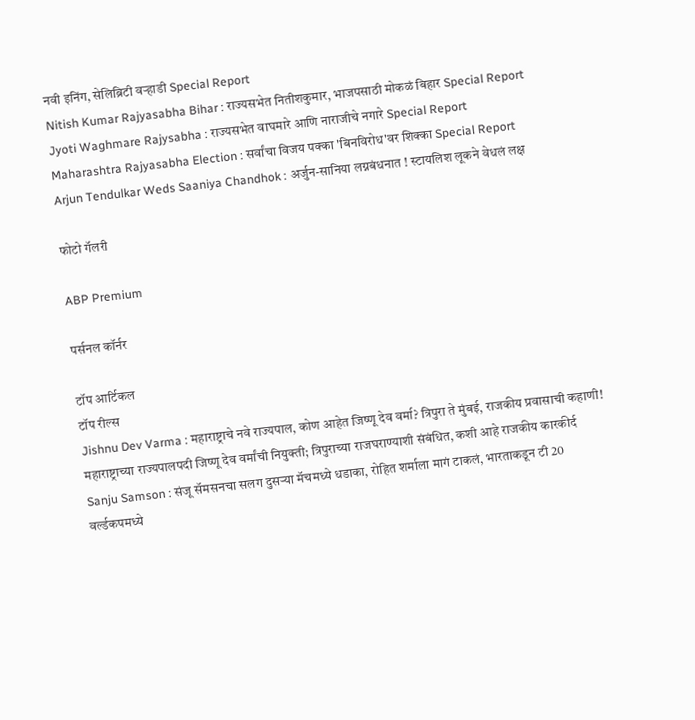नवी इनिंग, सेलिब्रिटी वऱ्हाडी Special Report
Nitish Kumar Rajyasabha Bihar : राज्यसभेत नितीशकुमार, भाजपसाठी मोकळं बिहार Special Report
Jyoti Waghmare Rajysabha : राज्यसभेत वाघमारे आणि नाराजीचे नगारे Special Report
Maharashtra Rajyasabha Election : सर्वांचा विजय पक्का 'बिनविरोध'वर शिक्का Special Report
Arjun Tendulkar Weds Saaniya Chandhok : अर्जुन-सानिया लग्नबंधनात ! स्टायलिश लूकने वेधलं लक्ष

फोटो गॅलरी

ABP Premium

पर्सनल कॉर्नर

टॉप आर्टिकल
टॉप रील्स
Jishnu Dev Varma : महाराष्ट्राचे नवे राज्यपाल, कोण आहेत जिष्णू देव वर्मा? त्रिपुरा ते मुंबई, राजकीय प्रवासाची कहाणी!
महाराष्ट्राच्या राज्यपालपदी जिष्णू देव वर्मांची नियुक्ती; त्रिपुराच्या राजघराण्याशी संबंधित, कशी आहे राजकीय कारकीर्द
Sanju Samson : संजू सॅमसनचा सलग दुसऱ्या मॅचमध्ये धडाका, रोहित शर्माला मागं टाकलं, भारताकडून टी 20 वर्ल्डकपमध्ये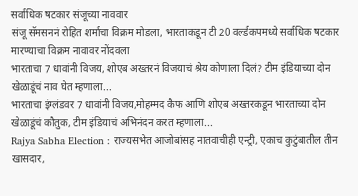सर्वाधिक षटकार संजूच्या नाववार
संजू सॅमसननं रोहित शर्माचा विक्रम मोडला, भारताकडून टी 20 वर्ल्डकपमध्ये सर्वाधिक षटकार मारण्याचा विक्रम नावावर नोंदवला
भारताचा 7 धावांनी विजय, शोएब अख्तरनं विजयाचं श्रेय कोणाला दिलं? टीम इंडियाच्या दोन खेळाडूंचं नाव घेत म्हणाला...
भारताचा इंग्लंडवर 7 धावांनी विजय,मोहम्मद कैफ आणि शोएब अख्तरकडून भारताच्या दोन खेळाडूंचं कौतुक, टीम इंडियाचं अभिनंदन करत म्हणाला...
Rajya Sabha Election : राज्यसभेत आजोबांसह नातवाचीही एन्ट्री, एकाच कुटुंबातील तीन खासदार,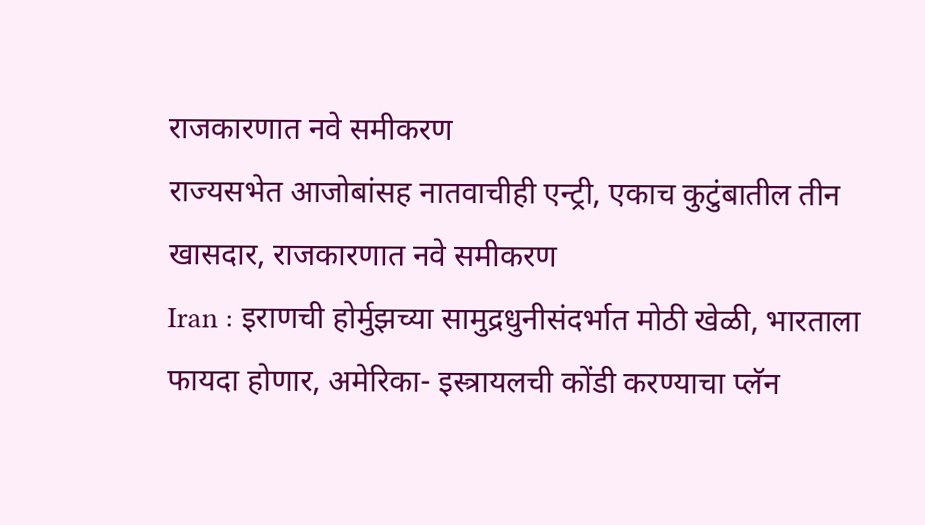राजकारणात नवे समीकरण
राज्यसभेत आजोबांसह नातवाचीही एन्ट्री, एकाच कुटुंबातील तीन खासदार, राजकारणात नवे समीकरण
Iran : इराणची होर्मुझच्या सामुद्रधुनीसंदर्भात मोठी खेळी, भारताला फायदा होणार, अमेरिका- इस्त्रायलची कोंडी करण्याचा प्लॅन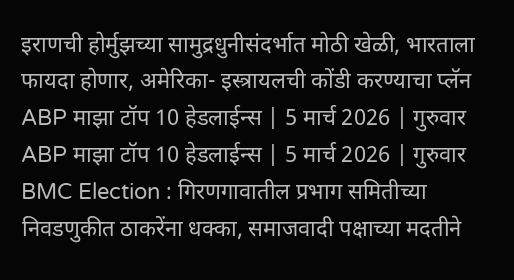इराणची होर्मुझच्या सामुद्रधुनीसंदर्भात मोठी खेळी, भारताला फायदा होणार, अमेरिका- इस्त्रायलची कोंडी करण्याचा प्लॅन
ABP माझा टॉप 10 हेडलाईन्स | 5 मार्च 2026 | गुरुवार
ABP माझा टॉप 10 हेडलाईन्स | 5 मार्च 2026 | गुरुवार
BMC Election : गिरणगावातील प्रभाग समितीच्या निवडणुकीत ठाकरेंना धक्का, समाजवादी पक्षाच्या मदतीने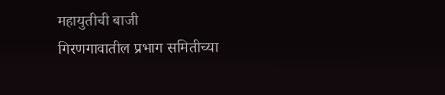महायुतीची बाजी
गिरणगावातील प्रभाग समितीच्या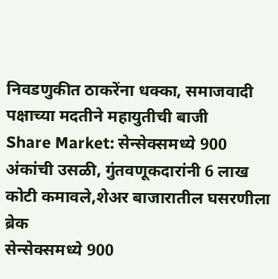निवडणुकीत ठाकरेंना धक्का, समाजवादी पक्षाच्या मदतीने महायुतीची बाजी
Share Market: सेन्सेक्समध्ये 900 अंकांची उसळी, गुंतवणूकदारांनी 6 लाख कोटी कमावले,शेअर बाजारातील घसरणीला ब्रेक
सेन्सेक्समध्ये 900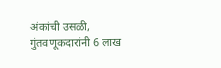अंकांची उसळी, गुंतवणूकदारांनी 6 लाख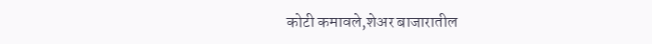कोटी कमावले,शेअर बाजारातील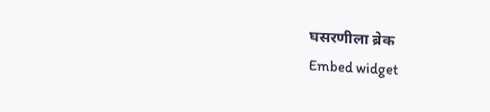घसरणीला ब्रेक
Embed widget